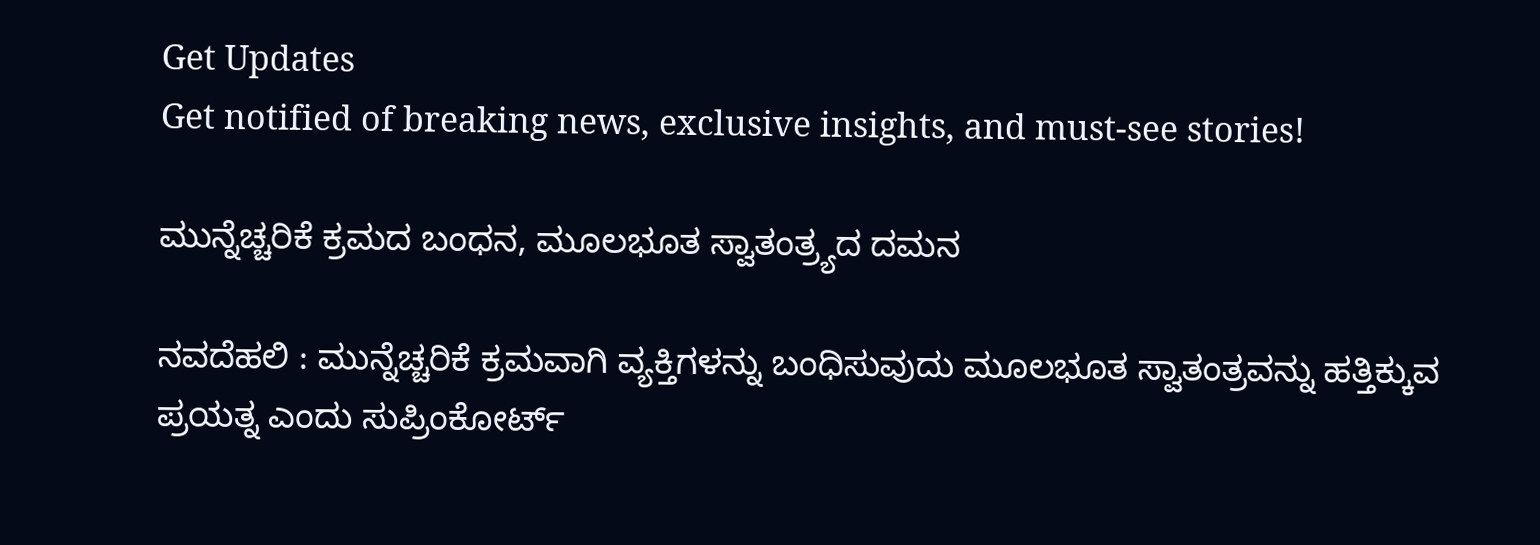Get Updates
Get notified of breaking news, exclusive insights, and must-see stories!

ಮುನ್ನೆಚ್ಚರಿಕೆ ಕ್ರಮದ ಬಂಧನ, ಮೂಲಭೂತ ಸ್ವಾತಂತ್ರ್ಯದ ದಮನ

ನವದೆಹಲಿ : ಮುನ್ನೆಚ್ಚರಿಕೆ ಕ್ರಮವಾಗಿ ವ್ಯಕ್ತಿಗಳನ್ನು ಬಂಧಿಸುವುದು ಮೂಲಭೂತ ಸ್ವಾತಂತ್ರವನ್ನು ಹತ್ತಿಕ್ಕುವ ಪ್ರಯತ್ನ ಎಂದು ಸುಪ್ರಿಂಕೋರ್ಟ್‌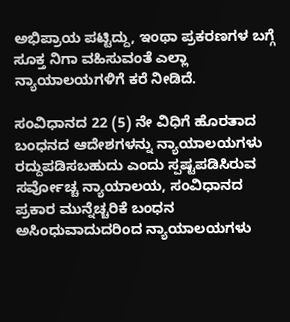ಅಭಿಪ್ರಾಯ ಪಟ್ಟಿದ್ದು, ಇಂಥಾ ಪ್ರಕರಣಗಳ ಬಗ್ಗೆ ಸೂಕ್ತ ನಿಗಾ ವಹಿಸುವಂತೆ ಎಲ್ಲಾ ನ್ಯಾಯಾಲಯಗಳಿಗೆ ಕರೆ ನೀಡಿದೆ.

ಸಂವಿಧಾನದ 22 (5) ನೇ ವಿಧಿಗೆ ಹೊರತಾದ ಬಂಧನದ ಆದೇಶಗಳನ್ನು ನ್ಯಾಯಾಲಯಗಳು ರದ್ದುಪಡಿಸಬಹುದು ಎಂದು ಸ್ಪಷ್ಟಪಡಿಸಿರುವ ಸರ್ವೋಚ್ಚ ನ್ಯಾಯಾಲಯ, ಸಂವಿಧಾನದ ಪ್ರಕಾರ ಮುನ್ನೆಚ್ಚರಿಕೆ ಬಂಧನ ಅಸಿಂಧುವಾದುದರಿಂದ ನ್ಯಾಯಾಲಯಗಳು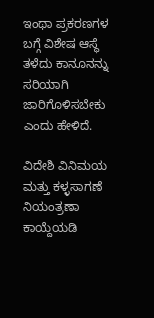ಇಂಥಾ ಪ್ರಕರಣಗಳ ಬಗ್ಗೆ ವಿಶೇಷ ಆಸ್ಥೆ ತಳೆದು ಕಾನೂನನ್ನು ಸರಿಯಾಗಿ ಜಾರಿಗೊಳಿಸಬೇಕು ಎಂದು ಹೇಳಿದೆ.

ವಿದೇಶಿ ವಿನಿಮಯ ಮತ್ತು ಕಳ್ಳಸಾಗಣೆ ನಿಯಂತ್ರಣಾ ಕಾಯ್ದೆಯಡಿ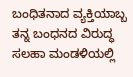ಬಂಧಿತನಾದ ವ್ಯಕ್ತಿಯಾಬ್ಬ ತನ್ನ ಬಂಧನದ ವಿರುದ್ಧ ಸಲಹಾ ಮಂಡಳಿಯಲ್ಲಿ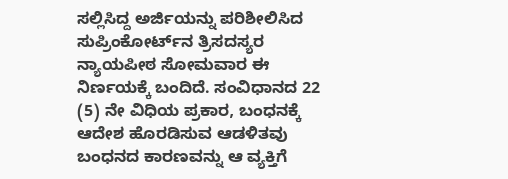ಸಲ್ಲಿಸಿದ್ದ ಅರ್ಜಿಯನ್ನು ಪರಿಶೀಲಿಸಿದ ಸುಪ್ರಿಂಕೋರ್ಟ್‌ನ ತ್ರಿಸದಸ್ಯರ ನ್ಯಾಯಪೀಠ ಸೋಮವಾರ ಈ ನಿರ್ಣಯಕ್ಕೆ ಬಂದಿದೆ. ಸಂವಿಧಾನದ 22 (5) ನೇ ವಿಧಿಯ ಪ್ರಕಾರ, ಬಂಧನಕ್ಕೆ ಆದೇಶ ಹೊರಡಿಸುವ ಆಡಳಿತವು ಬಂಧನದ ಕಾರಣವನ್ನು ಆ ವ್ಯಕ್ತಿಗೆ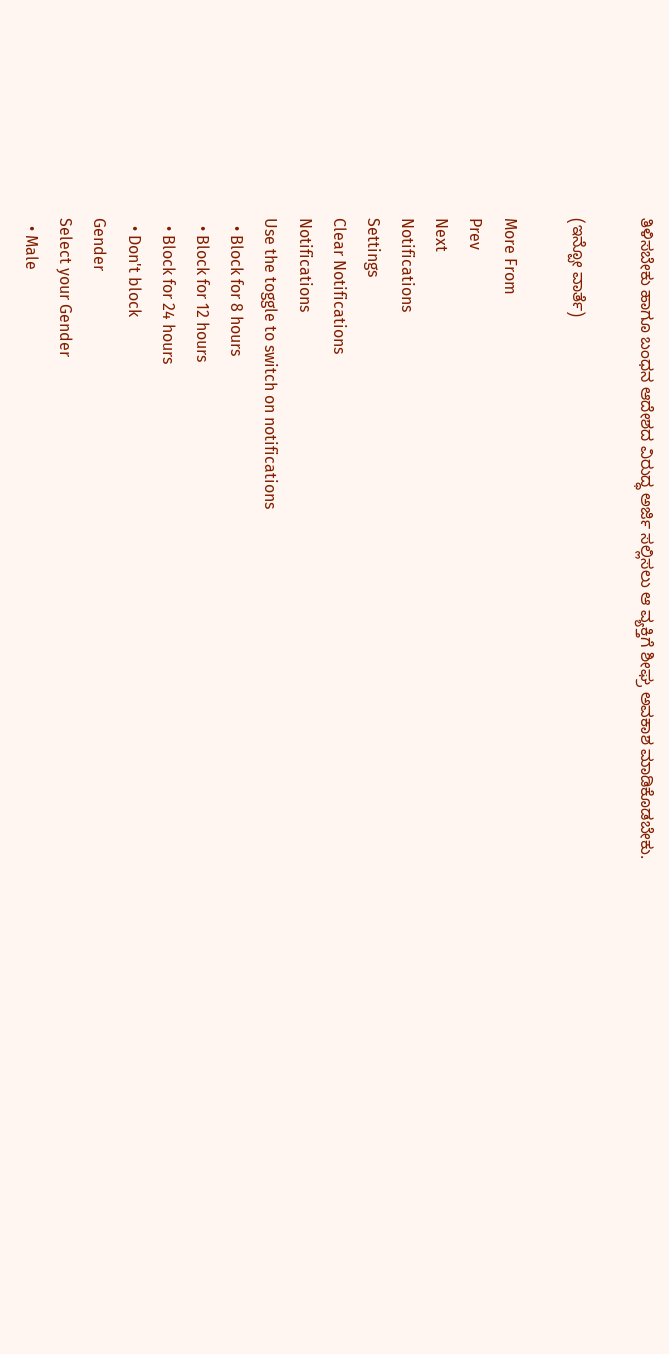ತಿಳಿಸಬೇಕು ಹಾಗೂ ಬಂಧನ ಆದೇಶದ ವಿರುದ್ಧ ಅರ್ಜಿ ಸಲ್ಲಿಸಲು ಆ ವ್ಯಕ್ತಿಗೆ ಶೀಘ್ರ ಅವಕಾಶ ಮಾಡಿಕೊಡಬೇಕು.

(ಇನ್ಪೋ ವಾರ್ತೆ)

More From
Prev
Next
Notifications
Settings
Clear Notifications
Notifications
Use the toggle to switch on notifications
  • Block for 8 hours
  • Block for 12 hours
  • Block for 24 hours
  • Don't block
Gender
Select your Gender
  • Male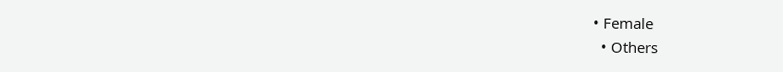• Female
  • Others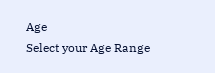Age
Select your Age Range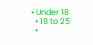• Under 18
  • 18 to 25
  •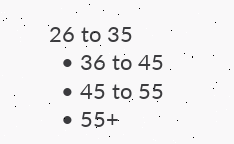26 to 35
  • 36 to 45
  • 45 to 55
  • 55+